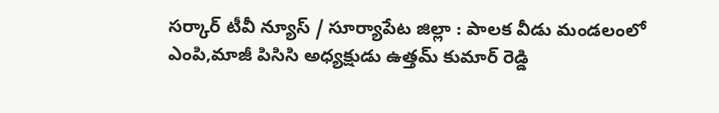సర్కార్ టీవీ న్యూస్ / సూర్యాపేట జిల్లా : పాలక వీడు మండలంలో ఎంపి,మాజీ పిసిసి అధ్యక్షుడు ఉత్తమ్ కుమార్ రెడ్డి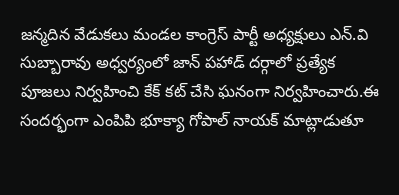జన్మదిన వేడుకలు మండల కాంగ్రెస్ పార్టీ అధ్యక్షులు ఎన్.వి సుబ్బారావు అధ్వర్యంలో జాన్ పహాడ్ దర్గాలో ప్రత్యేక పూజలు నిర్వహించి కేక్ కట్ చేసి ఘనంగా నిర్వహించారు.ఈ సందర్భంగా ఎంపిపి భూక్యా గోపాల్ నాయక్ మాట్లాడుతూ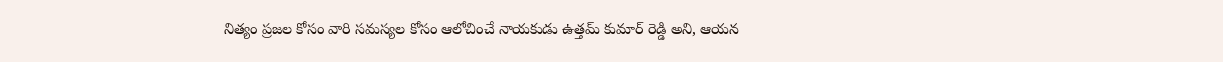నిత్యం ప్రజల కోసం వారి సమస్యల కోసం ఆలోచించే నాయకుడు ఉత్తమ్ కుమార్ రెడ్డి అని, ఆయన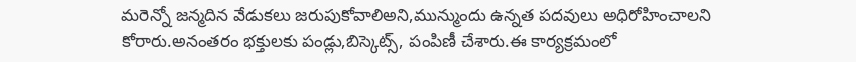మరెన్నో జన్మదిన వేడుకలు జరుపుకోవాలిఅని,మున్ముందు ఉన్నత పదవులు అధిరోహించాలని కోరారు.అనంతరం భక్తులకు పండ్లు,బిస్కెట్స్, పంపిణీ చేశారు.ఈ కార్యక్రమంలో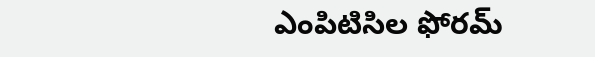ఎంపిటిసిల ఫోరమ్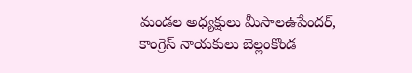మండల అధ్యక్షులు మీసాలఉపేందర్, కాంగ్రెస్ నాయకులు బెల్లంకొండ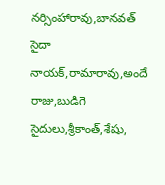నర్సింహారావు,బానవత్ సైదా నాయక్,రామారావు,అందే రాజు,బుడిగె సైదులు,శ్రీకాంత్,శేషు,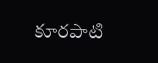కూరపాటి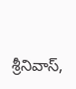శ్రీనివాస్,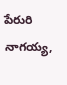పేరురి నాగయ్య,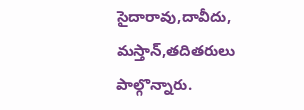సైదారావు,దావీదు, మస్తాన్,తదితరులు పాల్గొన్నారు.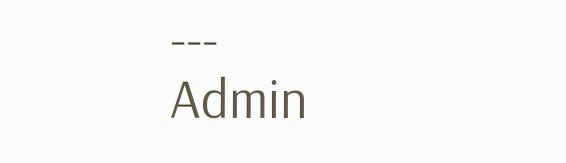---
Admin